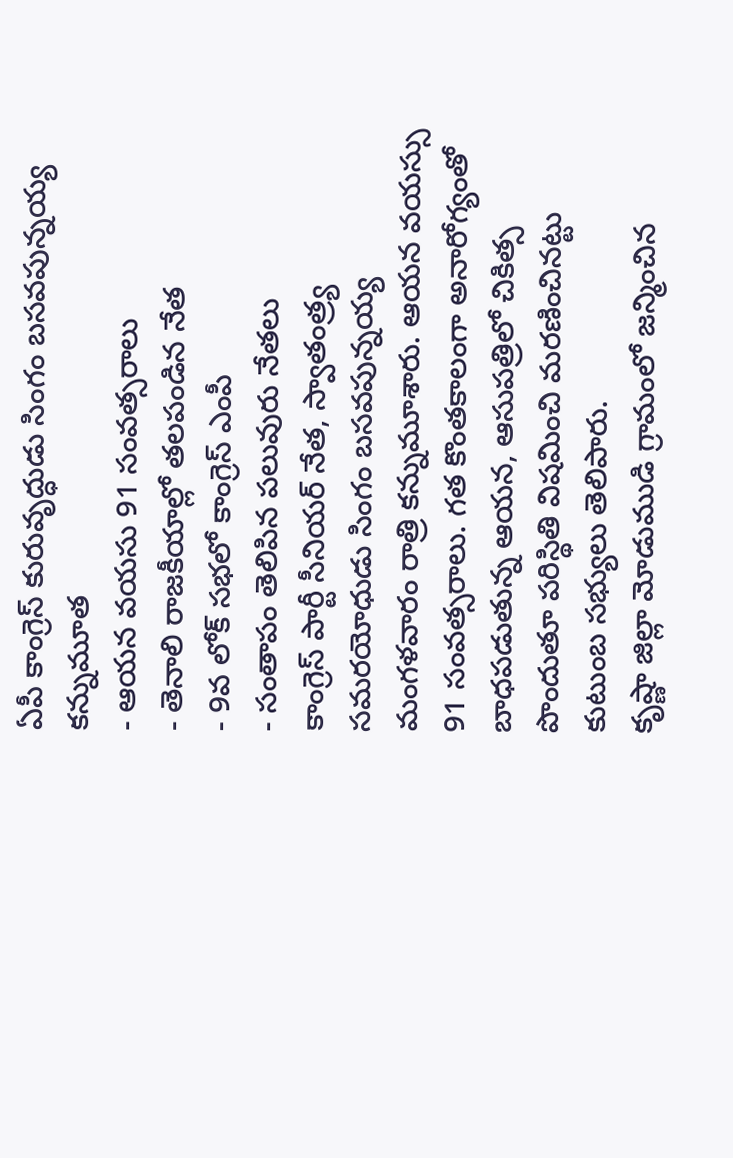ఏపీ కాంగ్రెస్ కురువృద్ధుడు సింగం బసవపున్నయ్య కన్నుమూత
- ఆయన వయసు 91 సంవత్సరాలు
- తెనాలి రాజకీయాల్లో తలపండిన నేత
- 9వ లోక్ సభలో కాంగ్రెస్ ఎంపీ
- సంతాపం తెలిపిన పలువురు నేతలు
కాంగ్రెస్ పార్టీ సీనియర్ నేత, స్వాతంత్ర్య సమరయోధుడు సింగం బసవపున్నయ్య మంగళవారం రాత్రి కన్నుమూశారు. ఆయన వయస్సు 91 సంవత్సరాలు. గత కొంతకాలంగా అనారోగ్యంతో బాధపడుతున్న ఆయన, ఆసుపత్రిలో చికిత్స పొందుతూ పరిస్థితి విషమించి మరణించినట్టు కుటుంబ సభ్యులు తెలిపారు.
కృష్ణా జిల్లా మోడుముడి గ్రామంలో జన్మించిన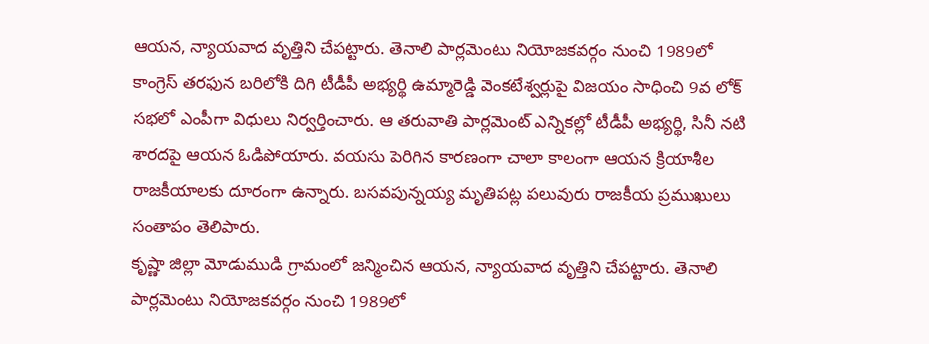ఆయన, న్యాయవాద వృత్తిని చేపట్టారు. తెనాలి పార్లమెంటు నియోజకవర్గం నుంచి 1989లో కాంగ్రెస్ తరఫున బరిలోకి దిగి టీడీపీ అభ్యర్థి ఉమ్మారెడ్డి వెంకటేశ్వర్లుపై విజయం సాధించి 9వ లోక్ సభలో ఎంపీగా విధులు నిర్వర్తించారు. ఆ తరువాతి పార్లమెంట్ ఎన్నికల్లో టీడీపీ అభ్యర్థి, సినీ నటి శారదపై ఆయన ఓడిపోయారు. వయసు పెరిగిన కారణంగా చాలా కాలంగా ఆయన క్రియాశీల రాజకీయాలకు దూరంగా ఉన్నారు. బసవపున్నయ్య మృతిపట్ల పలువురు రాజకీయ ప్రముఖులు సంతాపం తెలిపారు.
కృష్ణా జిల్లా మోడుముడి గ్రామంలో జన్మించిన ఆయన, న్యాయవాద వృత్తిని చేపట్టారు. తెనాలి పార్లమెంటు నియోజకవర్గం నుంచి 1989లో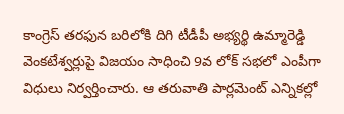కాంగ్రెస్ తరఫున బరిలోకి దిగి టీడీపీ అభ్యర్థి ఉమ్మారెడ్డి వెంకటేశ్వర్లుపై విజయం సాధించి 9వ లోక్ సభలో ఎంపీగా విధులు నిర్వర్తించారు. ఆ తరువాతి పార్లమెంట్ ఎన్నికల్లో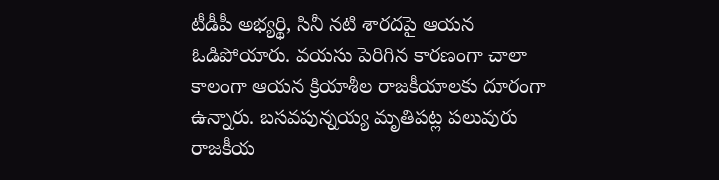టీడీపీ అభ్యర్థి, సినీ నటి శారదపై ఆయన ఓడిపోయారు. వయసు పెరిగిన కారణంగా చాలా కాలంగా ఆయన క్రియాశీల రాజకీయాలకు దూరంగా ఉన్నారు. బసవపున్నయ్య మృతిపట్ల పలువురు రాజకీయ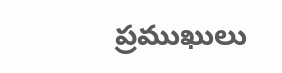ప్రముఖులు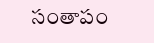సంతాపం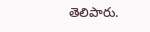తెలిపారు.